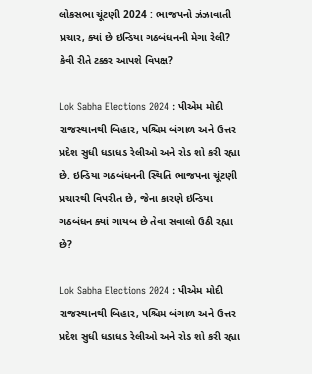લોકસભા ચૂંટણી 2024 : ભાજપનો ઝંઝાવાતી પ્રચાર, ક્યાં છે ઇન્ડિયા ગઠબંધનની મેગા રેલી? કેવી રીતે ટક્કર આપશે વિપક્ષ?

Lok Sabha Elections 2024 : પીએમ મોદી રાજસ્થાનથી બિહાર, પશ્ચિમ બંગાળ અને ઉત્તર પ્રદેશ સુધી ધડાધડ રેલીઓ અને રોડ શો કરી રહ્યા છે. ઇન્ડિયા ગઠબંધનની સ્થિતિ ભાજપના ચૂંટણી પ્રચારથી વિપરીત છે, જેના કારણે ઇન્ડિયા ગઠબંધન ક્યાં ગાયબ છે તેવા સવાલો ઉઠી રહ્યા છે?

Lok Sabha Elections 2024 : પીએમ મોદી રાજસ્થાનથી બિહાર, પશ્ચિમ બંગાળ અને ઉત્તર પ્રદેશ સુધી ધડાધડ રેલીઓ અને રોડ શો કરી રહ્યા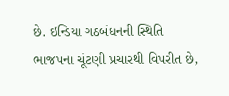છે. ઇન્ડિયા ગઠબંધનની સ્થિતિ ભાજપના ચૂંટણી પ્રચારથી વિપરીત છે,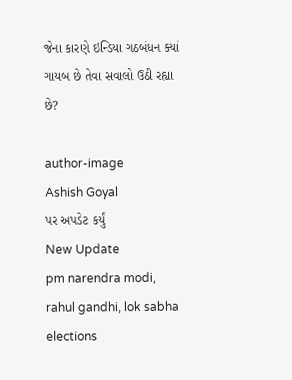જેના કારણે ઇન્ડિયા ગઠબંધન ક્યાં ગાયબ છે તેવા સવાલો ઉઠી રહ્યા છે?

author-image
Ashish Goyal
પર અપડેટ કર્યું
New Update
pm narendra modi, rahul gandhi, lok sabha elections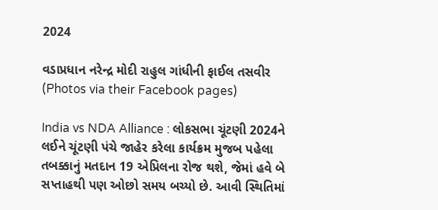2024

વડાપ્રધાન નરેન્દ્ર મોદી રાહુલ ગાંધીની ફાઈલ તસવીર (Photos via their Facebook pages)

India vs NDA Alliance : લોકસભા ચૂંટણી 2024ને લઈને ચૂંટણી પંચે જાહેર કરેલા કાર્યક્રમ મુજબ પહેલા તબક્કાનું મતદાન 19 એપ્રિલના રોજ થશે, જેમાં હવે બે સપ્તાહથી પણ ઓછો સમય બચ્યો છે. આવી સ્થિતિમાં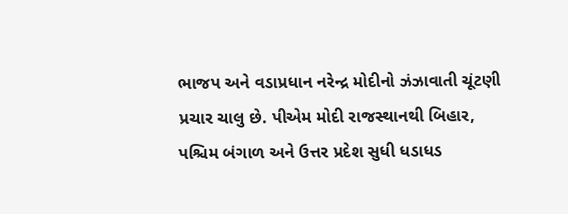ભાજપ અને વડાપ્રધાન નરેન્દ્ર મોદીનો ઝંઝાવાતી ચૂંટણી પ્રચાર ચાલુ છે. પીએમ મોદી રાજસ્થાનથી બિહાર, પશ્ચિમ બંગાળ અને ઉત્તર પ્રદેશ સુધી ધડાધડ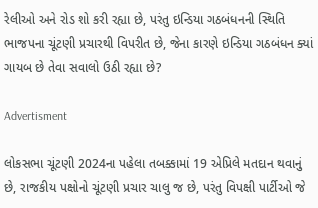રેલીઓ અને રોડ શો કરી રહ્યા છે, પરંતુ ઇન્ડિયા ગઠબંધનની સ્થિતિ ભાજપના ચૂંટણી પ્રચારથી વિપરીત છે, જેના કારણે ઇન્ડિયા ગઠબંધન ક્યાં ગાયબ છે તેવા સવાલો ઉઠી રહ્યા છે?

Advertisment

લોકસભા ચૂંટણી 2024ના પહેલા તબક્કામાં 19 એપ્રિલે મતદાન થવાનું છે, રાજકીય પક્ષોનો ચૂંટણી પ્રચાર ચાલુ જ છે, પરંતુ વિપક્ષી પાર્ટીઓ જે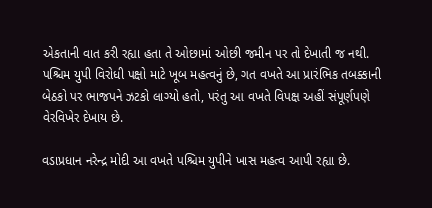એકતાની વાત કરી રહ્યા હતા તે ઓછામાં ઓછી જમીન પર તો દેખાતી જ નથી. પશ્ચિમ યુપી વિરોધી પક્ષો માટે ખૂબ મહત્વનું છે, ગત વખતે આ પ્રારંભિક તબક્કાની બેઠકો પર ભાજપને ઝટકો લાગ્યો હતો, પરંતુ આ વખતે વિપક્ષ અહીં સંપૂર્ણપણે વેરવિખેર દેખાય છે.

વડાપ્રધાન નરેન્દ્ર મોદી આ વખતે પશ્ચિમ યુપીને ખાસ મહત્વ આપી રહ્યા છે.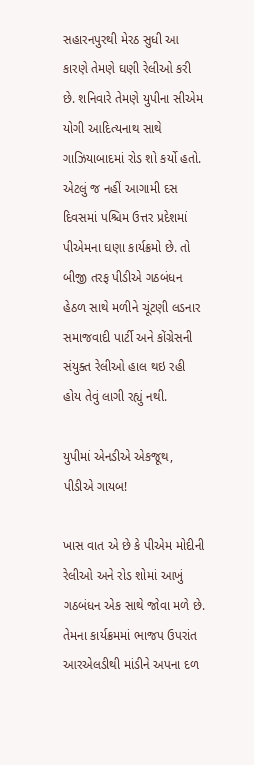સહારનપુરથી મેરઠ સુધી આ કારણે તેમણે ઘણી રેલીઓ કરી છે. શનિવારે તેમણે યુપીના સીએમ યોગી આદિત્યનાથ સાથે ગાઝિયાબાદમાં રોડ શો કર્યો હતો. એટલું જ નહીં આગામી દસ દિવસમાં પશ્ચિમ ઉત્તર પ્રદેશમાં પીએમના ઘણા કાર્યક્રમો છે. તો બીજી તરફ પીડીએ ગઠબંધન હેઠળ સાથે મળીને ચૂંટણી લડનાર સમાજવાદી પાર્ટી અને કોંગ્રેસની સંયુક્ત રેલીઓ હાલ થઇ રહી હોય તેવું લાગી રહ્યું નથી.

યુપીમાં એનડીએ એકજૂથ, પીડીએ ગાયબ!

ખાસ વાત એ છે કે પીએમ મોદીની રેલીઓ અને રોડ શોમાં આખું ગઠબંધન એક સાથે જોવા મળે છે. તેમના કાર્યક્રમમાં ભાજપ ઉપરાંત આરએલડીથી માંડીને અપના દળ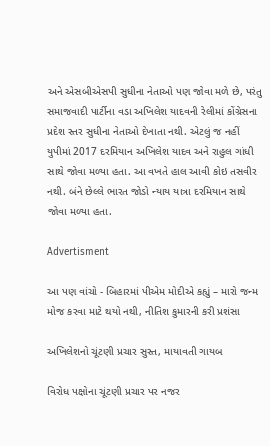અને એસબીએસપી સુધીના નેતાઓ પણ જોવા મળે છે, પરંતુ સમાજવાદી પાર્ટીના વડા અખિલેશ યાદવની રેલીમાં કોંગ્રેસના પ્રદેશ સ્તર સુધીના નેતાઓ દેખાતા નથી. એટલું જ નહીં યુપીમાં 2017 દરમિયાન અખિલેશ યાદવ અને રાહુલ ગાંધી સાથે જોવા મળ્યા હતા. આ વખતે હાલ આવી કોઇ તસવીર નથી. બંને છેલ્લે ભારત જોડો ન્યાય યાત્રા દરમિયાન સાથે જોવા મળ્યા હતા.

Advertisment

આ પણ વાંચો - બિહારમાં પીએમ મોદીએ કહ્યું – મારો જન્મ મોજ કરવા માટે થયો નથી, નીતિશ કુમારની કરી પ્રશંસા

અખિલેશનો ચૂંટણી પ્રચાર સુસ્ત, માયાવતી ગાયબ

વિરોધ પક્ષોના ચૂંટણી પ્રચાર પર નજર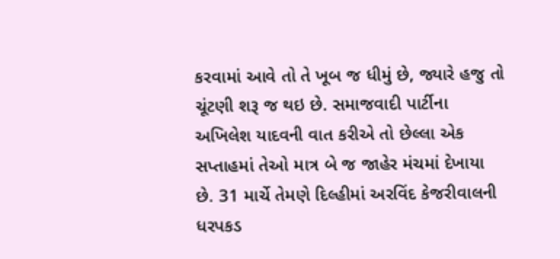કરવામાં આવે તો તે ખૂબ જ ધીમું છે, જ્યારે હજુ તો ચૂંટણી શરૂ જ થઇ છે. સમાજવાદી પાર્ટીના અખિલેશ યાદવની વાત કરીએ તો છેલ્લા એક સપ્તાહમાં તેઓ માત્ર બે જ જાહેર મંચમાં દેખાયા છે. 31 માર્ચે તેમણે દિલ્હીમાં અરવિંદ કેજરીવાલની ધરપકડ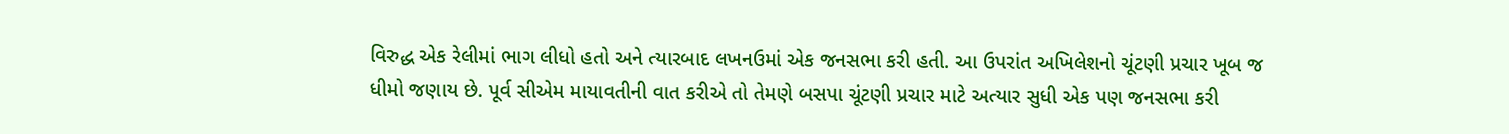વિરુદ્ધ એક રેલીમાં ભાગ લીધો હતો અને ત્યારબાદ લખનઉમાં એક જનસભા કરી હતી. આ ઉપરાંત અખિલેશનો ચૂંટણી પ્રચાર ખૂબ જ ધીમો જણાય છે. પૂર્વ સીએમ માયાવતીની વાત કરીએ તો તેમણે બસપા ચૂંટણી પ્રચાર માટે અત્યાર સુધી એક પણ જનસભા કરી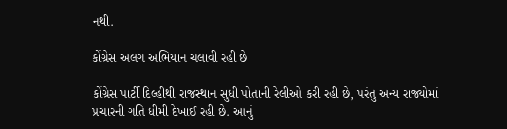નથી.

કોંગ્રેસ અલગ અભિયાન ચલાવી રહી છે

કોંગ્રેસ પાર્ટી દિલ્હીથી રાજસ્થાન સુધી પોતાની રેલીઓ કરી રહી છે, પરંતુ અન્ય રાજ્યોમાં પ્રચારની ગતિ ધીમી દેખાઈ રહી છે. આનું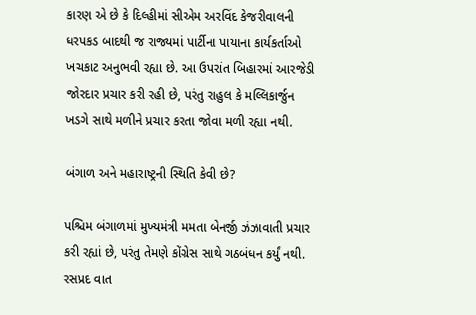કારણ એ છે કે દિલ્હીમાં સીએમ અરવિંદ કેજરીવાલની ધરપકડ બાદથી જ રાજ્યમાં પાર્ટીના પાયાના કાર્યકર્તાઓ ખચકાટ અનુભવી રહ્યા છે. આ ઉપરાંત બિહારમાં આરજેડી જોરદાર પ્રચાર કરી રહી છે, પરંતુ રાહુલ કે મલ્લિકાર્જુન ખડગે સાથે મળીને પ્રચાર કરતા જોવા મળી રહ્યા નથી.

બંગાળ અને મહારાષ્ટ્રની સ્થિતિ કેવી છે?

પશ્ચિમ બંગાળમાં મુખ્યમંત્રી મમતા બેનર્જી ઝંઝાવાતી પ્રચાર કરી રહ્યાં છે, પરંતુ તેમણે કોંગ્રેસ સાથે ગઠબંધન કર્યું નથી. રસપ્રદ વાત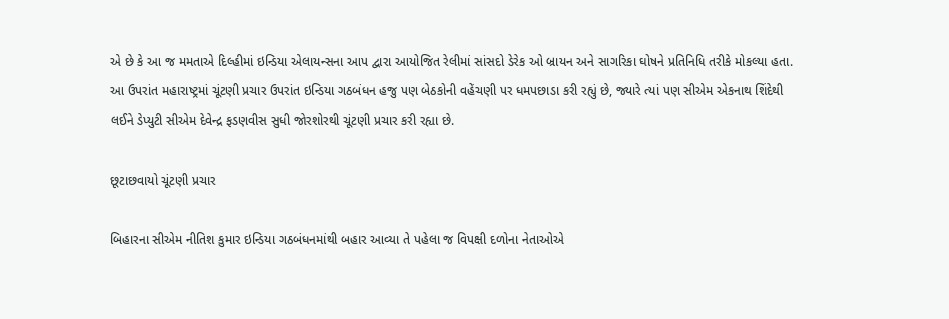એ છે કે આ જ મમતાએ દિલ્હીમાં ઇન્ડિયા એલાયન્સના આપ દ્વારા આયોજિત રેલીમાં સાંસદો ડેરેક ઓ બ્રાયન અને સાગરિકા ઘોષને પ્રતિનિધિ તરીકે મોકલ્યા હતા. આ ઉપરાંત મહારાષ્ટ્રમાં ચૂંટણી પ્રચાર ઉપરાંત ઇન્ડિયા ગઠબંધન હજુ પણ બેઠકોની વહેંચણી પર ધમપછાડા કરી રહ્યું છે, જ્યારે ત્યાં પણ સીએમ એકનાથ શિંદેથી લઈને ડેપ્યુટી સીએમ દેવેન્દ્ર ફડણવીસ સુધી જોરશોરથી ચૂંટણી પ્રચાર કરી રહ્યા છે.

છૂટાછવાયો ચૂંટણી પ્રચાર

બિહારના સીએમ નીતિશ કુમાર ઇન્ડિયા ગઠબંધનમાંથી બહાર આવ્યા તે પહેલા જ વિપક્ષી દળોના નેતાઓએ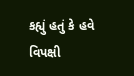કહ્યું હતું કે હવે વિપક્ષી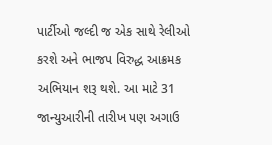પાર્ટીઓ જલ્દી જ એક સાથે રેલીઓ કરશે અને ભાજપ વિરુદ્ધ આક્રમક અભિયાન શરૂ થશે. આ માટે 31 જાન્યુઆરીની તારીખ પણ અગાઉ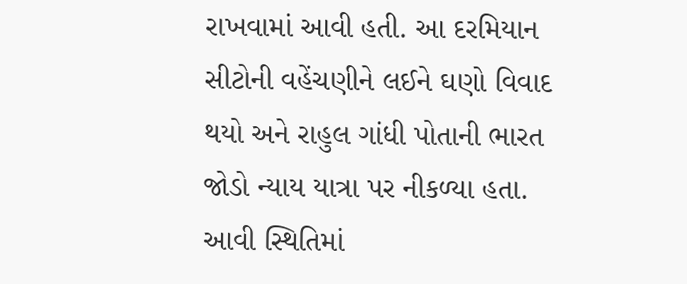રાખવામાં આવી હતી. આ દરમિયાન સીટોની વહેંચણીને લઈને ઘણો વિવાદ થયો અને રાહુલ ગાંધી પોતાની ભારત જોડો ન્યાય યાત્રા પર નીકળ્યા હતા. આવી સ્થિતિમાં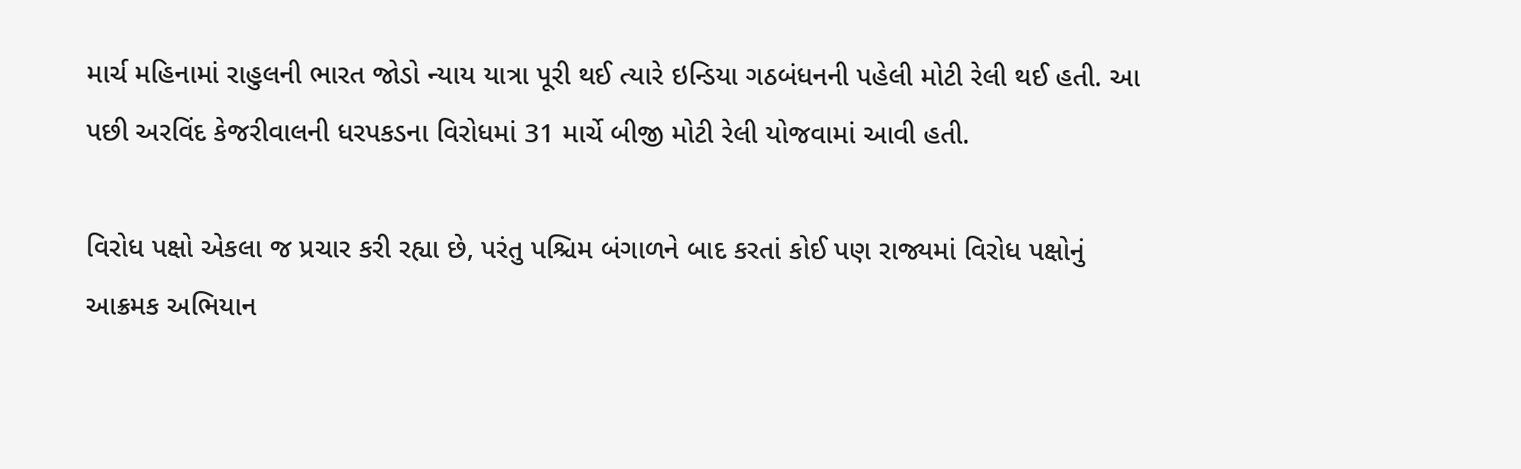માર્ચ મહિનામાં રાહુલની ભારત જોડો ન્યાય યાત્રા પૂરી થઈ ત્યારે ઇન્ડિયા ગઠબંધનની પહેલી મોટી રેલી થઈ હતી. આ પછી અરવિંદ કેજરીવાલની ધરપકડના વિરોધમાં 31 માર્ચે બીજી મોટી રેલી યોજવામાં આવી હતી.

વિરોધ પક્ષો એકલા જ પ્રચાર કરી રહ્યા છે, પરંતુ પશ્ચિમ બંગાળને બાદ કરતાં કોઈ પણ રાજ્યમાં વિરોધ પક્ષોનું આક્રમક અભિયાન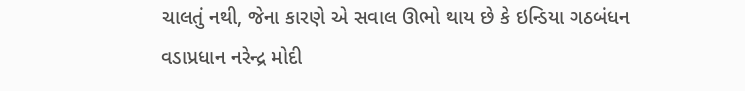ચાલતું નથી, જેના કારણે એ સવાલ ઊભો થાય છે કે ઇન્ડિયા ગઠબંધન વડાપ્રધાન નરેન્દ્ર મોદી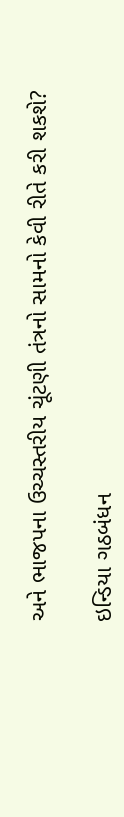અને ભાજપના ઉચ્ચસ્તરીય ચૂંટણી તંત્રનો સામનો કેવી રીતે કરી શકશે?

ઇન્ડિયા ગઠબંધન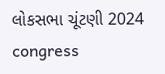લોકસભા ચૂંટણી 2024 congress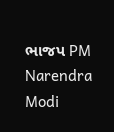ભાજપ PM Narendra Modi